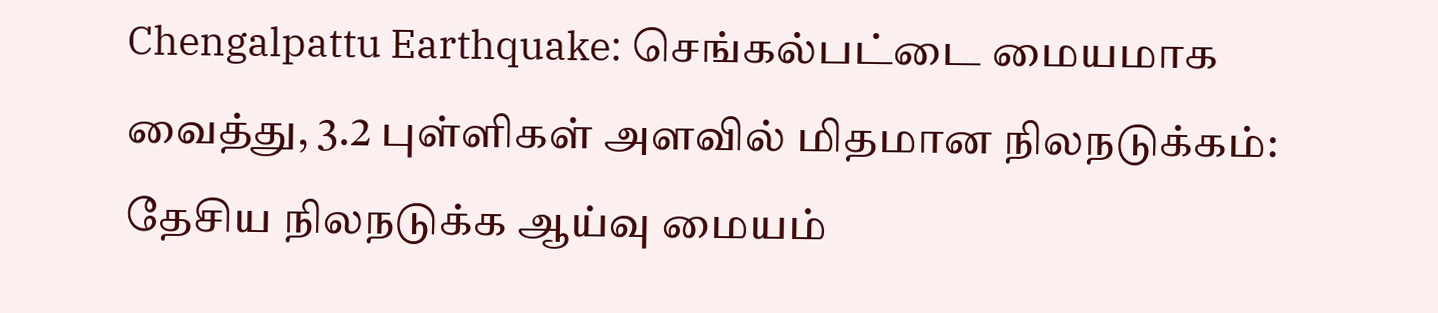Chengalpattu Earthquake: செங்கல்பட்டை மையமாக வைத்து, 3.2 புள்ளிகள் அளவில் மிதமான நிலநடுக்கம்: தேசிய நிலநடுக்க ஆய்வு மையம்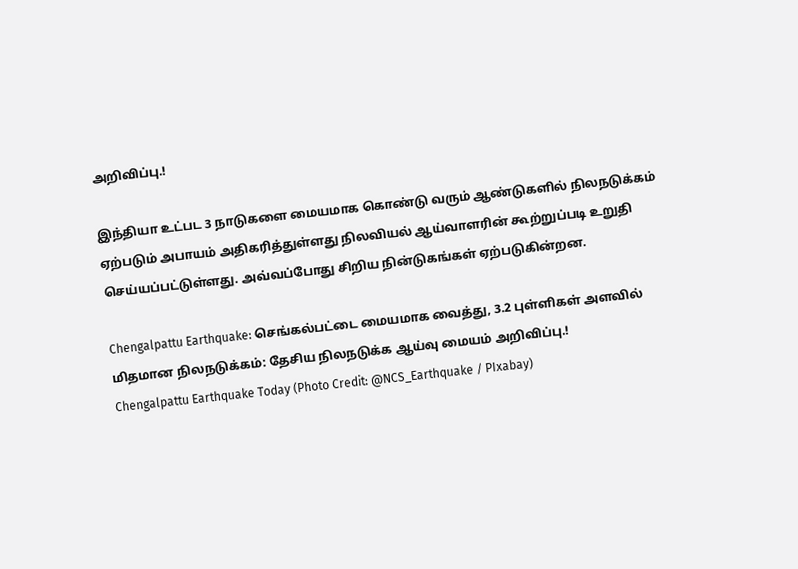அறிவிப்பு.!

இந்தியா உட்பட 3 நாடுகளை மையமாக கொண்டு வரும் ஆண்டுகளில் நிலநடுக்கம் ஏற்படும் அபாயம் அதிகரித்துள்ளது நிலவியல் ஆய்வாளரின் கூற்றுப்படி உறுதி செய்யப்பட்டுள்ளது. அவ்வப்போது சிறிய நின்டுகங்கள் ஏற்படுகின்றன.

Chengalpattu Earthquake: செங்கல்பட்டை மையமாக வைத்து, 3.2 புள்ளிகள் அளவில் மிதமான நிலநடுக்கம்: தேசிய நிலநடுக்க ஆய்வு மையம் அறிவிப்பு.!
Chengalpattu Earthquake Today (Photo Credit: @NCS_Earthquake / PIxabay)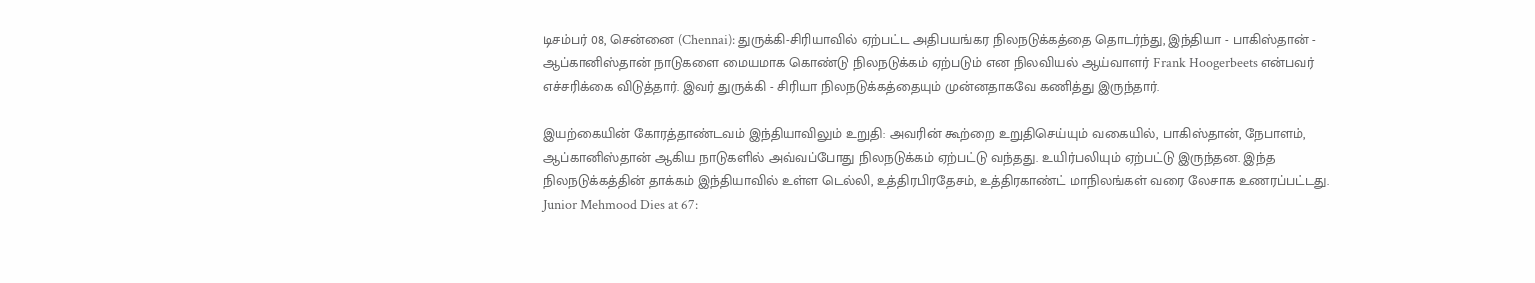டிசம்பர் 08, சென்னை (Chennai): துருக்கி-சிரியாவில் ஏற்பட்ட அதிபயங்கர நிலநடுக்கத்தை தொடர்ந்து, இந்தியா - பாகிஸ்தான் - ஆப்கானிஸ்தான் நாடுகளை மையமாக கொண்டு நிலநடுக்கம் ஏற்படும் என நிலவியல் ஆய்வாளர் Frank Hoogerbeets என்பவர் எச்சரிக்கை விடுத்தார். இவர் துருக்கி - சிரியா நிலநடுக்கத்தையும் முன்னதாகவே கணித்து இருந்தார்.

இயற்கையின் கோரத்தாண்டவம் இந்தியாவிலும் உறுதி: அவரின் கூற்றை உறுதிசெய்யும் வகையில், பாகிஸ்தான், நேபாளம், ஆப்கானிஸ்தான் ஆகிய நாடுகளில் அவ்வப்போது நிலநடுக்கம் ஏற்பட்டு வந்தது. உயிர்பலியும் ஏற்பட்டு இருந்தன. இந்த நிலநடுக்கத்தின் தாக்கம் இந்தியாவில் உள்ள டெல்லி, உத்திரபிரதேசம், உத்திரகாண்ட் மாநிலங்கள் வரை லேசாக உணரப்பட்டது. Junior Mehmood Dies at 67: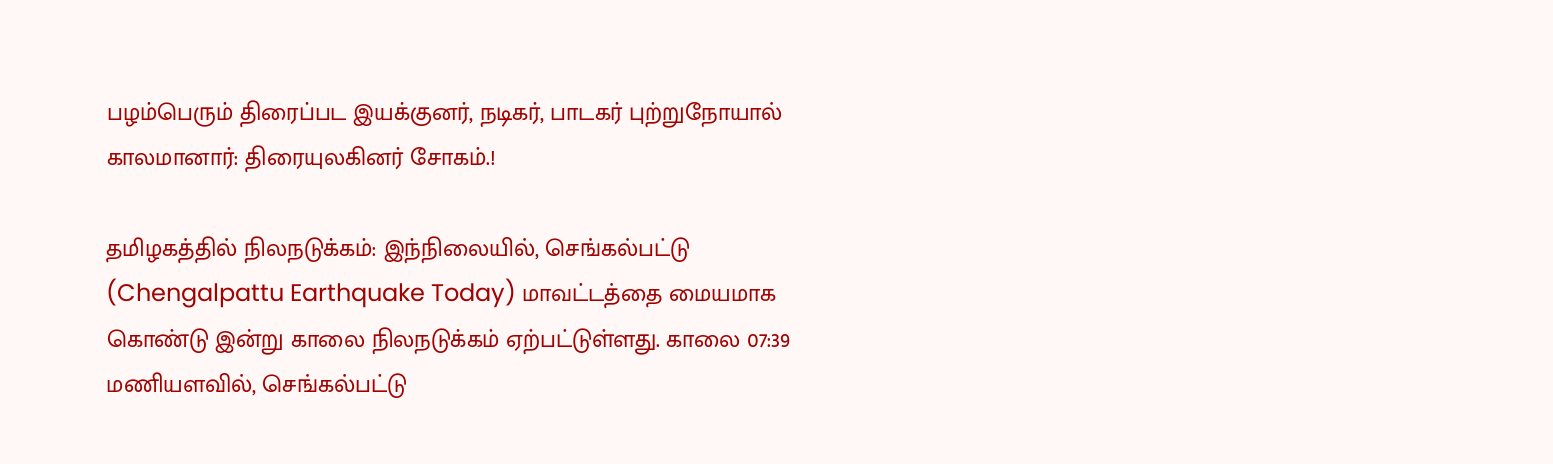பழம்பெரும் திரைப்பட இயக்குனர், நடிகர், பாடகர் புற்றுநோயால் காலமானார்: திரையுலகினர் சோகம்.!

தமிழகத்தில் நிலநடுக்கம்: இந்நிலையில், செங்கல்பட்டு (Chengalpattu Earthquake Today) மாவட்டத்தை மையமாக கொண்டு இன்று காலை நிலநடுக்கம் ஏற்பட்டுள்ளது. காலை 07:39 மணியளவில், செங்கல்பட்டு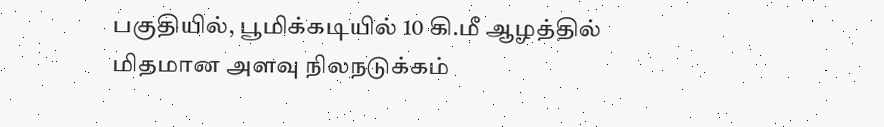பகுதியில், பூமிக்கடியில் 10 கி.மீ ஆழத்தில் மிதமான அளவு நிலநடுக்கம்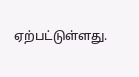ஏற்பட்டுள்ளது.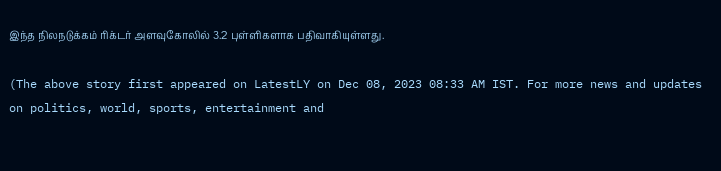இந்த நிலநடுக்கம் ரிக்டர் அளவுகோலில் 3.2 புள்ளிகளாக பதிவாகியுள்ளது.

(The above story first appeared on LatestLY on Dec 08, 2023 08:33 AM IST. For more news and updates on politics, world, sports, entertainment and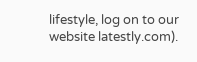lifestyle, log on to our website latestly.com).